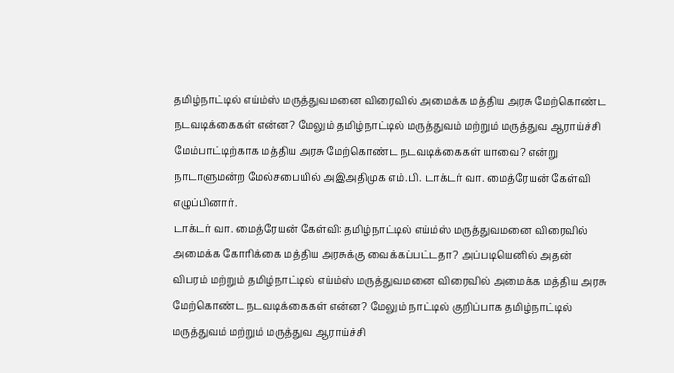தமிழ்நாட்டில் எய்ம்ஸ் மருத்துவமனை விரைவில் அமைக்க மத்திய அரசு மேற்கொண்ட நடவடிக்கைகள் என்ன? மேலும் தமிழ்நாட்டில் மருத்துவம் மற்றும் மருத்துவ ஆராய்ச்சி மேம்பாட்டிற்காக மத்திய அரசு மேற்கொண்ட நடவடிக்கைகள் யாவை? என்று நாடாளுமன்ற மேல்சபையில் அஇஅதிமுக எம்.பி. டாக்டர் வா. மைத்ரேயன் கேள்வி எழுப்பினார்.
டாக்டர் வா. மைத்ரேயன் கேள்வி: தமிழ்நாட்டில் எய்ம்ஸ் மருத்துவமனை விரைவில் அமைக்க கோரிக்கை மத்திய அரசுக்கு வைக்கப்பட்டதா? அப்படியெனில் அதன் விபரம் மற்றும் தமிழ்நாட்டில் எய்ம்ஸ் மருத்துவமனை விரைவில் அமைக்க மத்திய அரசு மேற்கொண்ட நடவடிக்கைகள் என்ன? மேலும் நாட்டில் குறிப்பாக தமிழ்நாட்டில் மருத்துவம் மற்றும் மருத்துவ ஆராய்ச்சி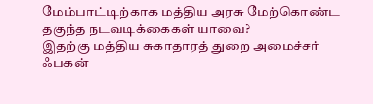மேம்பாட்டிற்காக மத்திய அரசு மேற்கொண்ட தகுந்த நடவடிக்கைகள் யாவை?
இதற்கு மத்திய சுகாதாரத் துறை அமைச்சர் ஃபகன்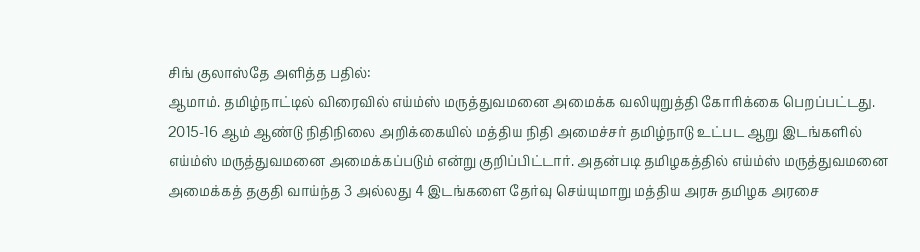சிங் குலாஸ்தே அளித்த பதில்:
ஆமாம். தமிழ்நாட்டில் விரைவில் எய்ம்ஸ் மருத்துவமனை அமைக்க வலியுறுத்தி கோரிக்கை பெறப்பட்டது. 2015-16 ஆம் ஆண்டு நிதிநிலை அறிக்கையில் மத்திய நிதி அமைச்சர் தமிழ்நாடு உட்பட ஆறு இடங்களில் எய்ம்ஸ் மருத்துவமனை அமைக்கப்படும் என்று குறிப்பிட்டார். அதன்படி தமிழகத்தில் எய்ம்ஸ் மருத்துவமனை அமைக்கத் தகுதி வாய்ந்த 3 அல்லது 4 இடங்களை தேர்வு செய்யுமாறு மத்திய அரசு தமிழக அரசை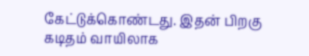கேட்டுக்கொண்டது. இதன் பிறகு கடிதம் வாயிலாக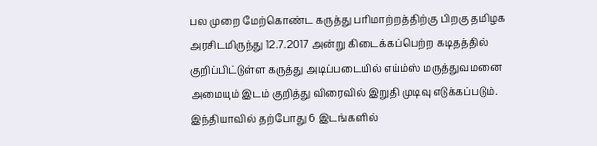பல முறை மேற்கொண்ட கருத்து பரிமாற்றத்திற்கு பிறகு தமிழக அரசிடமிருந்து 12.7.2017 அன்று கிடைக்கப்பெற்ற கடிதத்தில் குறிப்பிட்டுள்ள கருத்து அடிப்படையில் எய்ம்ஸ் மருத்துவமனை அமையும் இடம் குறித்து விரைவில் இறுதி முடிவு எடுக்கப்படும்.
இந்தியாவில் தற்போது 6 இடங்களில்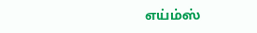எய்ம்ஸ்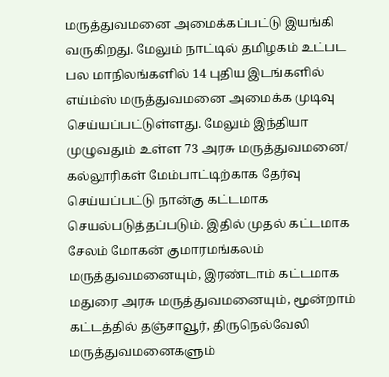மருத்துவமனை அமைக்கப்பட்டு இயங்கி வருகிறது. மேலும் நாட்டில் தமிழகம் உட்பட பல மாநிலங்களில் 14 புதிய இடங்களில் எய்ம்ஸ் மருத்துவமனை அமைக்க முடிவு செய்யப்பட்டுள்ளது. மேலும் இந்தியா முழுவதும் உள்ள 73 அரசு மருத்துவமனை/ கல்லூரிகள் மேம்பாட்டிற்காக தேர்வு செய்யப்பட்டு நான்கு கட்டமாக செயல்படுத்தப்படும். இதில் முதல் கட்டமாக சேலம் மோகன் குமாரமங்கலம் மருத்துவமனையும், இரண்டாம் கட்டமாக மதுரை அரசு மருத்துவமனையும், மூன்றாம் கட்டத்தில் தஞ்சாவூர், திருநெல்வேலி மருத்துவமனைகளும்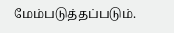மேம்படுத்தப்படும்.